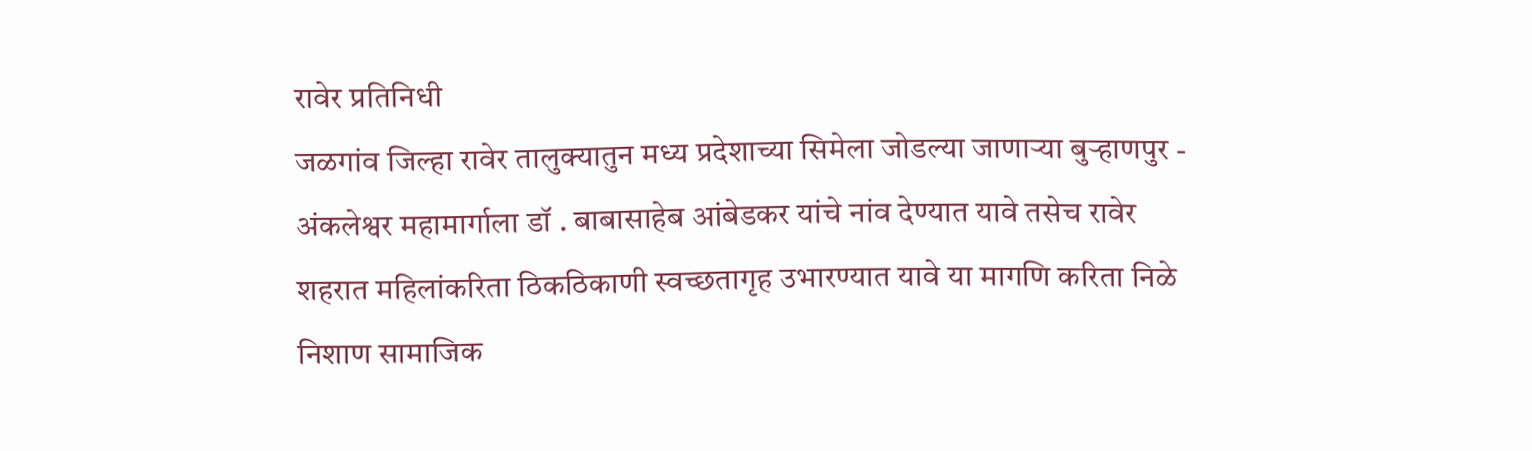रावेर प्रतिनिधी
जळगांव जिल्हा रावेर तालुक्यातुन मध्य प्रदेशाच्या सिमेला जोडल्या जाणाऱ्या बुऱ्हाणपुर - अंकलेश्वर महामार्गाला डॉ . बाबासाहेब आंबेडकर यांचे नांव देण्यात यावे तसेच रावेर शहरात महिलांकरिता ठिकठिकाणी स्वच्छतागृह उभारण्यात यावे या मागणि करिता निळे निशाण सामाजिक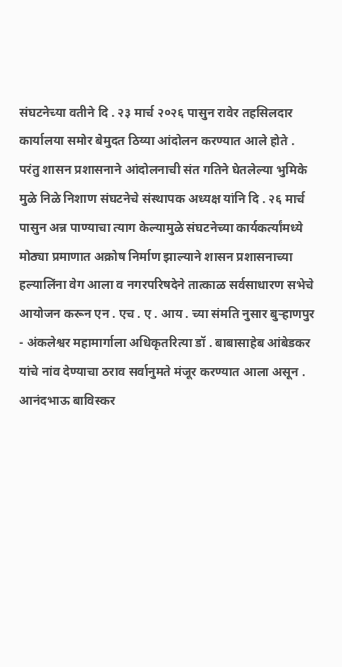संघटनेच्या वतीने दि . २३ मार्च २०२६ पासुन रावेर तहसिलदार कार्यालया समोर बेमुदत ठिय्या आंदोलन करण्यात आले होते .
परंतु शासन प्रशासनाने आंदोलनाची संत गतिने घेतलेल्या भुमिके मुळे निळे निशाण संघटनेचे संस्थापक अध्यक्ष यांनि दि . २६ मार्च पासुन अन्न पाण्याचा त्याग केल्यामुळे संघटनेच्या कार्यकर्त्यांमध्ये मोठ्या प्रमाणात अक्रोष निर्माण झाल्याने शासन प्रशासनाच्या हल्यालिंना वेग आला व नगरपरिषदेने तात्काळ सर्वसाधारण सभेचे आयोजन करून एन . एच . ए . आय . च्या संमति नुसार बुऱ्हाणपुर - अंकलेश्वर महामार्गाला अधिकृतरित्या डॉ . बाबासाहेब आंबेडकर यांचे नांव देण्याचा ठराव सर्वानुमते मंजूर करण्यात आला असून . आनंदभाऊ बाविस्कर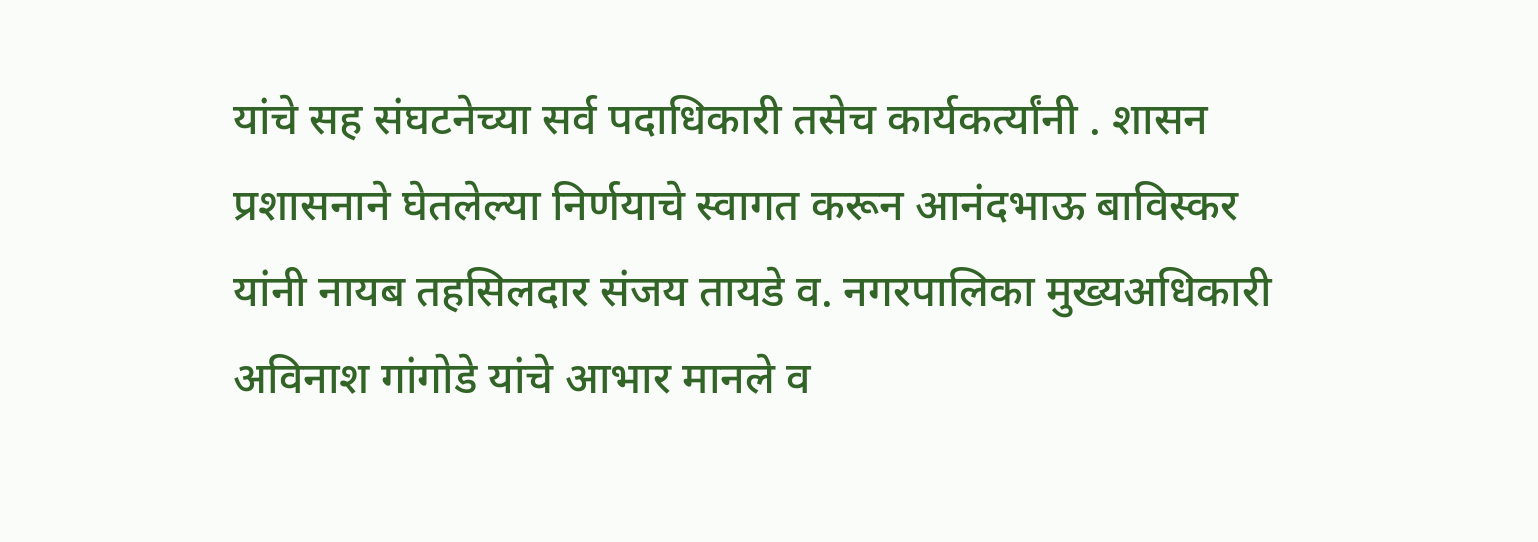यांचे सह संघटनेच्या सर्व पदाधिकारी तसेच कार्यकर्त्यांनी . शासन प्रशासनाने घेतलेल्या निर्णयाचे स्वागत करून आनंदभाऊ बाविस्कर यांनी नायब तहसिलदार संजय तायडे व. नगरपालिका मुख्यअधिकारी अविनाश गांगोडे यांचे आभार मानले व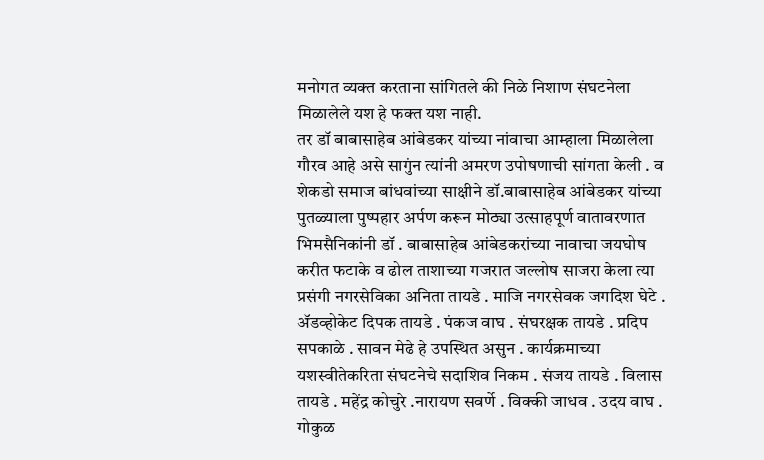मनोगत व्यक्त करताना सांगितले की निळे निशाण संघटनेला मिळालेले यश हे फक्त यश नाही.
तर डॉ बाबासाहेब आंबेडकर यांच्या नांवाचा आम्हाला मिळालेला गौरव आहे असे सागुंन त्यांनी अमरण उपोषणाची सांगता केली . व शेकडो समाज बांधवांच्या साक्षीने डॉ.बाबासाहेब आंबेडकर यांच्या पुतळ्याला पुष्पहार अर्पण करून मोठ्या उत्साहपूर्ण वातावरणात भिमसैनिकांनी डॉ . बाबासाहेब आंबेडकरांच्या नावाचा जयघोष करीत फटाके व ढोल ताशाच्या गजरात जल्लोष साजरा केला त्या प्रसंगी नगरसेविका अनिता तायडे . माजि नगरसेवक जगदिश घेटे . ॲडव्होकेट दिपक तायडे . पंकज वाघ . संघरक्षक तायडे . प्रदिप सपकाळे . सावन मेढे हे उपस्थित असुन . कार्यक्रमाच्या यशस्वीतेकरिता संघटनेचे सदाशिव निकम . संजय तायडे . विलास तायडे . महेंद्र कोचुरे .नारायण सवर्णे . विक्की जाधव . उदय वाघ . गोकुळ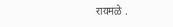रायमळे .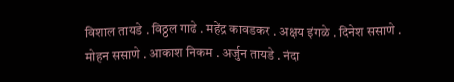विशाल तायडे . विठ्ठल गाढे . महेंद्र कावडकर . अक्षय इंगळे . दिनेश ससाणे . मोहन ससाणे . आकाश निकम . अर्जुन तायडे . नंदा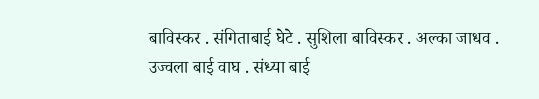बाविस्कर . संगिताबाई घेटे . सुशिला बाविस्कर . अल्का जाधव . उज्वला बाई वाघ . संध्या बाई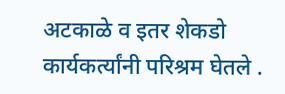अटकाळे व इतर शेकडो कार्यकर्त्यांनी परिश्रम घेतले .